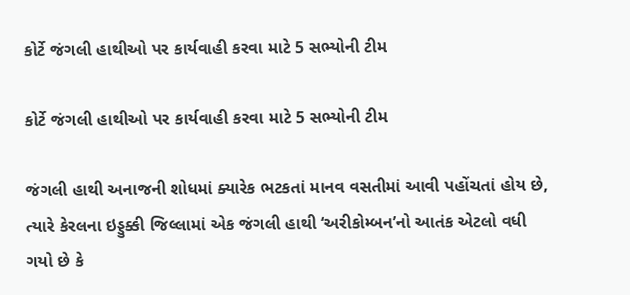કોર્ટે જંગલી હાથીઓ પર કાર્યવાહી કરવા માટે 5 સભ્યોની ટીમ

કોર્ટે જંગલી હાથીઓ પર કાર્યવાહી કરવા માટે 5 સભ્યોની ટીમ

જંગલી હાથી અનાજની શોધમાં ક્યારેક ભટકતાં માનવ વસતીમાં આવી પહોંચતાં હોય છે, ત્યારે કેરલના ઇડ્ડુક્કી જિલ્લામાં એક જંગલી હાથી ‘અરીકોમ્બન’નો આતંક એટલો વધી ગયો છે કે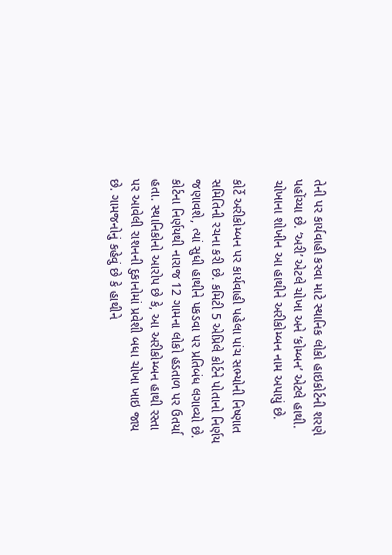તેની પર કાર્યવાહી કરવા માટે સ્થાનિક લોકો હાઇકોર્ટની શરણે પહોંચ્યા છે. ‘અરી’ એટલે ચોખા અને ‘કોમ્બન’ એટલે હાથી. ચોખાના શોખીન આ હાથીને અરીકોમ્બન નામ અપાયું છે.

કોર્ટે અરીકોમ્બન પર કાર્યવાહી પહેલા પાંચ સભ્યોની નિષ્ણાત સમિતિની રચના કરી છે. કમિટી 5 એપ્રિલે કોર્ટને પોતાનો નિર્ણય જણાવશે, ત્યાં સુધી હાથીને પકડવા પર પ્રતિબંધ લગાવ્યો છે. કોર્ટના નિર્ણયથી નારાજ 12 ગામના લોકો હડતાળ પર ઉતર્યા હતા. સ્થાનિકોનો આરોપ છે કે, આ અરીકોમ્બન હાથી રસ્તા પર આવેલી રાશનની દુકાનોમાં પ્રવેશી બધા ચોખા ખાઇ જાય છે. ગામજનોનું કહેવું છે કે હાથીને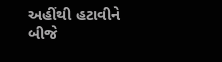અહીંથી હટાવીને બીજે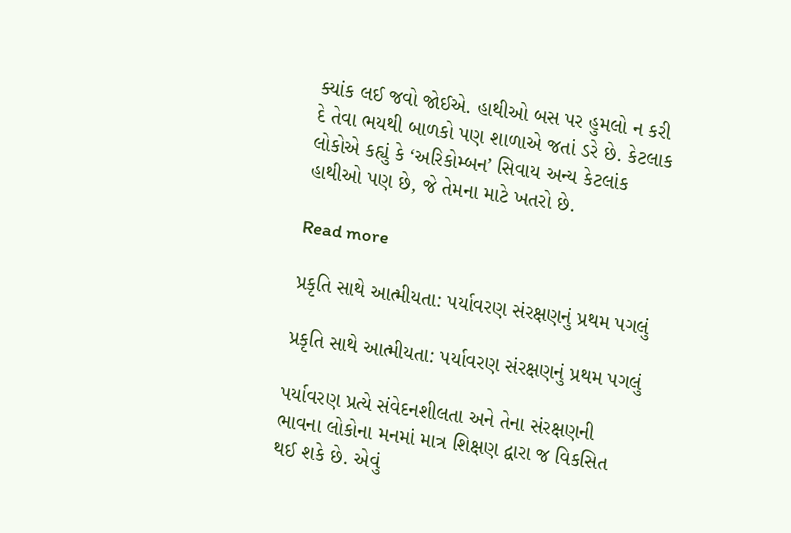ક્યાંક લઈ જવો જોઈએ. હાથીઓ બસ પર હુમલો ન કરી દે તેવા ભયથી બાળકો પણ શાળાએ જતાં ડરે છે. કેટલાક લોકોએ કહ્યું કે ‘અરિકોમ્બન’ સિવાય અન્ય કેટલાંક હાથીઓ પણ છે, જે તેમના માટે ખતરો છે.

Read more

પ્રકૃતિ સાથે આત્મીયતા: પર્યાવરણ સંરક્ષણનું પ્રથમ પગલું

પ્રકૃતિ સાથે આત્મીયતા: પર્યાવરણ સંરક્ષણનું પ્રથમ પગલું

પર્યાવરણ પ્રત્યે સંવેદનશીલતા અને તેના સંરક્ષણની ભાવના લોકોના મનમાં માત્ર શિક્ષણ દ્વારા જ વિકસિત થઈ શકે છે. એવું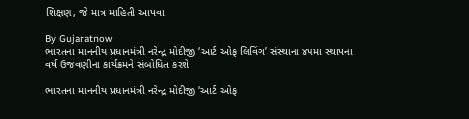શિક્ષણ, જે માત્ર માહિતી આપવા

By Gujaratnow
ભારતના માનનીય પ્રધાનમંત્રી નરેન્દ્ર મોદીજી ‘આર્ટ ઓફ લિવિંગ’ સંસ્થાના ૪૫મા સ્થાપના વર્ષ ઉજવણીના કાર્યક્રમને સંબોધિત કરશે

ભારતના માનનીય પ્રધાનમંત્રી નરેન્દ્ર મોદીજી ‘આર્ટ ઓફ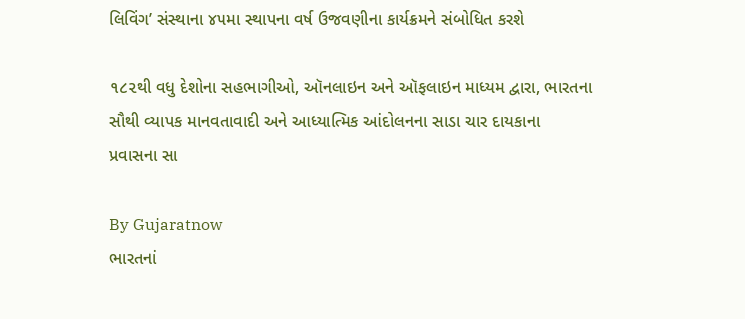લિવિંગ’ સંસ્થાના ૪૫મા સ્થાપના વર્ષ ઉજવણીના કાર્યક્રમને સંબોધિત કરશે

૧૮૨થી વધુ દેશોના સહભાગીઓ, ઑનલાઇન અને ઑફલાઇન માધ્યમ દ્વારા, ભારતના સૌથી વ્યાપક માનવતાવાદી અને આધ્યાત્મિક આંદોલનના સાડા ચાર દાયકાના પ્રવાસના સા

By Gujaratnow
ભારતનાં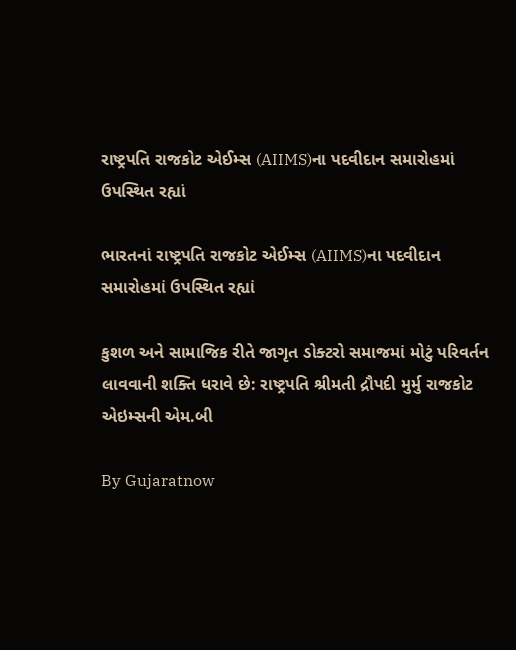રાષ્ટ્રપતિ રાજકોટ એઈમ્સ (AIIMS)ના પદવીદાન સમારોહમાં ઉપસ્થિત રહ્યાં

ભારતનાં રાષ્ટ્રપતિ રાજકોટ એઈમ્સ (AIIMS)ના પદવીદાન સમારોહમાં ઉપસ્થિત રહ્યાં

કુશળ અને સામાજિક રીતે જાગૃત ડોક્ટરો સમાજમાં મોટું પરિવર્તન લાવવાની શક્તિ ધરાવે છે: રાષ્ટ્રપતિ શ્રીમતી દ્રૌપદી મુર્મુ રાજકોટ એઇમ્સની એમ.બી

By Gujaratnow